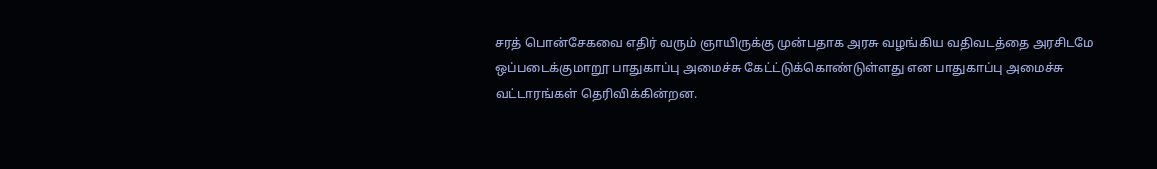சரத் பொன்சேகவை எதிர் வரும் ஞாயிருக்கு முன்பதாக அரசு வழங்கிய வதிவடத்தை அரசிடமே ஒப்படைக்குமாறூ பாதுகாப்பு அமைச்சு கேட்ட்டுக்கொண்டுள்ளது என பாதுகாப்பு அமைச்சு வட்டாரங்கள் தெரிவிக்கின்றன.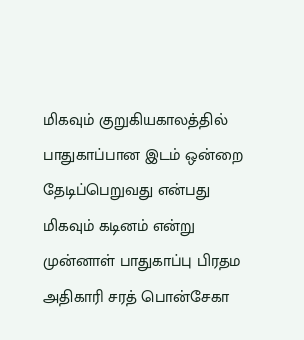மிகவும் குறுகியகாலத்தில் பாதுகாப்பான இடம் ஒன்றை தேடிப்பெறுவது என்பது மிகவும் கடினம் என்று முன்னாள் பாதுகாப்பு பிரதம அதிகாரி சரத் பொன்சேகா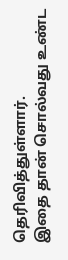தெரிவித்துள்ளார்.
இதை தான் சொல்வது உண்ட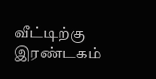வீட்டிற்கு இரண்டகம்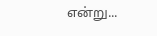என்று...